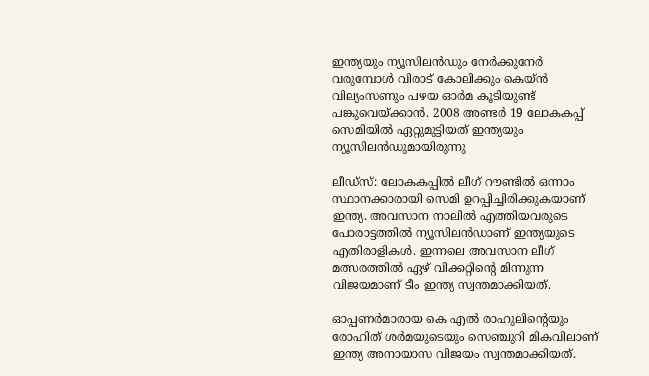ഇന്ത്യയും ന്യൂസിലന്‍ഡും നേര്‍ക്കുനേര്‍ വരുമ്പോള്‍ വിരാട് കോലിക്കും കെയ്ന്‍ വില്യംസണും പഴയ ഓര്‍മ കൂടിയുണ്ട് പങ്കുവെയ്ക്കാന്‍. 2008 അണ്ടര്‍ 19 ലോകകപ്പ് സെമിയില്‍ ഏറ്റുമുട്ടിയത് ഇന്ത്യയും ന്യൂസിലന്‍ഡുമായിരുന്നു

ലീഡ്‍സ്: ലോകകപ്പില്‍ ലീഗ് റൗണ്ടില്‍ ഒന്നാം സ്ഥാനക്കാരായി സെമി ഉറപ്പിച്ചിരിക്കുകയാണ് ഇന്ത്യ. അവസാന നാലില്‍ എത്തിയവരുടെ പോരാട്ടത്തില്‍ ന്യൂസിലന്‍ഡാണ് ഇന്ത്യയുടെ എതിരാളികള്‍. ഇന്നലെ അവസാന ലീഗ് മത്സരത്തില്‍ ഏഴ് വിക്കറ്റിന്‍റെ മിന്നുന്ന വിജയമാണ് ടീം ഇന്ത്യ സ്വന്തമാക്കിയത്.

ഓപ്പണര്‍മാരായ കെ എല്‍ രാഹുലിന്‍റെയും രോഹിത് ശര്‍മയുടെയും സെഞ്ചുറി മികവിലാണ് ഇന്ത്യ അനായാസ വിജയം സ്വന്തമാക്കിയത്.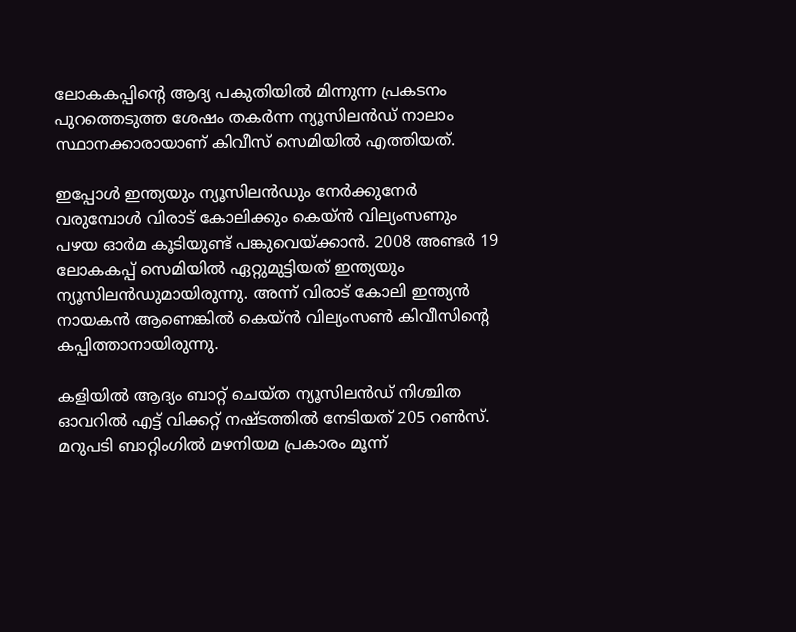ലോകകപ്പിന്‍റെ ആദ്യ പകുതിയില്‍ മിന്നുന്ന പ്രകടനം പുറത്തെടുത്ത ശേഷം തകര്‍ന്ന ന്യൂസിലന്‍ഡ് നാലാം സ്ഥാനക്കാരായാണ് കിവീസ് സെമിയില്‍ എത്തിയത്.

ഇപ്പോള്‍ ഇന്ത്യയും ന്യൂസിലന്‍ഡും നേര്‍ക്കുനേര്‍ വരുമ്പോള്‍ വിരാട് കോലിക്കും കെയ്ന്‍ വില്യംസണും പഴയ ഓര്‍മ കൂടിയുണ്ട് പങ്കുവെയ്ക്കാന്‍. 2008 അണ്ടര്‍ 19 ലോകകപ്പ് സെമിയില്‍ ഏറ്റുമുട്ടിയത് ഇന്ത്യയും ന്യൂസിലന്‍ഡുമായിരുന്നു. അന്ന് വിരാട് കോലി ഇന്ത്യന്‍ നായകന്‍ ആണെങ്കില്‍ കെയ്ന്‍ വില്യംസണ്‍ കിവീസിന്‍റെ കപ്പിത്താനായിരുന്നു.

കളിയില്‍ ആദ്യം ബാറ്റ് ചെയ്ത ന്യൂസിലന്‍ഡ് നിശ്ചിത ഓവറില്‍ എട്ട് വിക്കറ്റ് നഷ്ടത്തില്‍ നേടിയത് 205 റണ്‍സ്. മറുപടി ബാറ്റിംഗില്‍ മഴനിയമ പ്രകാരം മൂന്ന്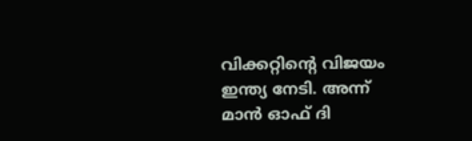വിക്കറ്റിന്‍റെ വിജയം ഇന്ത്യ നേടി. അന്ന് മാന്‍ ഓഫ് ദി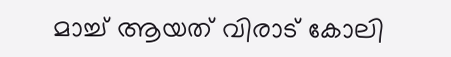മാച്ച് ആയത് വിരാട് കോലി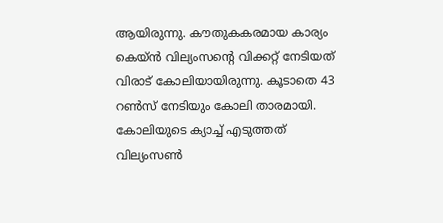ആയിരുന്നു. കൗതുകകരമായ കാര്യം കെയ്ന്‍ വില്യംസന്‍റെ വിക്കറ്റ് നേടിയത് വിരാട് കോലിയായിരുന്നു. കൂടാതെ 43 റണ്‍സ് നേടിയും കോലി താരമായി. കോലിയുടെ ക്യാച്ച് എടുത്തത് വില്യംസണ്‍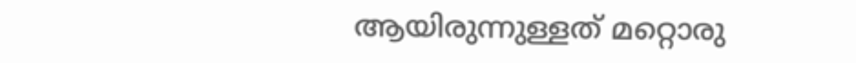ആയിരുന്നുള്ളത് മറ്റൊരു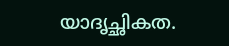യാദൃച്ഛികത.